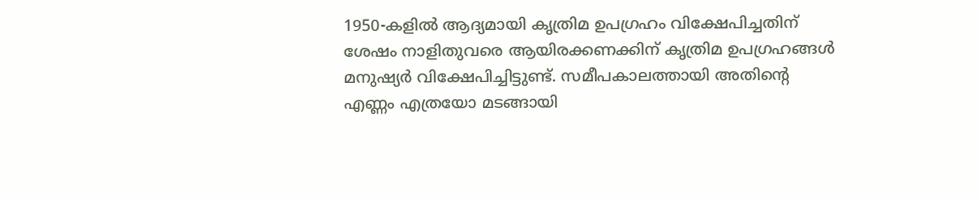1950-കളിൽ ആദ്യമായി കൃത്രിമ ഉപഗ്രഹം വിക്ഷേപിച്ചതിന് ശേഷം നാളിതുവരെ ആയിരക്കണക്കിന് കൃത്രിമ ഉപഗ്രഹങ്ങൾ മനുഷ്യർ വിക്ഷേപിച്ചിട്ടുണ്ട്. സമീപകാലത്തായി അതിന്റെ എണ്ണം എത്രയോ മടങ്ങായി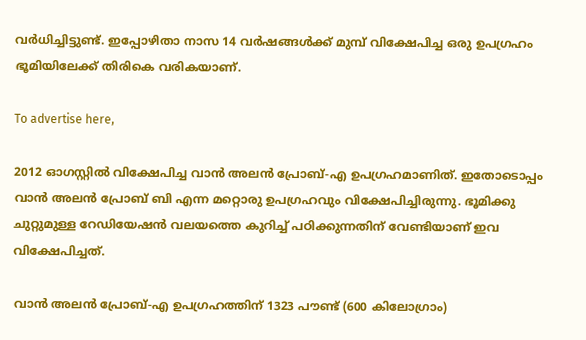വർധിച്ചിട്ടുണ്ട്. ഇപ്പോഴിതാ നാസ 14 വർഷങ്ങൾക്ക് മുമ്പ് വിക്ഷേപിച്ച ഒരു ഉപഗ്രഹം ഭൂമിയിലേക്ക് തിരികെ വരികയാണ്.

To advertise here,

2012 ഓഗസ്റ്റിൽ വിക്ഷേപിച്ച വാൻ അലൻ പ്രോബ്-എ ഉപഗ്രഹമാണിത്. ഇതോടൊപ്പം വാൻ അലൻ പ്രോബ് ബി എന്ന മറ്റൊരു ഉപഗ്രഹവും വിക്ഷേപിച്ചിരുന്നു. ഭൂമിക്കു ചുറ്റുമുള്ള റേഡിയേഷൻ വലയത്തെ കുറിച്ച് പഠിക്കുന്നതിന് വേണ്ടിയാണ് ഇവ വിക്ഷേപിച്ചത്.

വാൻ അലൻ പ്രോബ്-എ ഉപഗ്രഹത്തിന് 1323 പൗണ്ട് (600 കിലോഗ്രാം)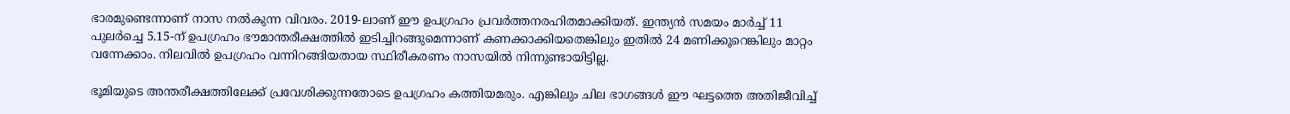ഭാരമുണ്ടെന്നാണ് നാസ നൽകുന്ന വിവരം. 2019-ലാണ് ഈ ഉപഗ്രഹം പ്രവർത്തനരഹിതമാക്കിയത്. ഇന്ത്യൻ സമയം മാർച്ച് 11 പുലർച്ചെ 5.15-ന് ഉപഗ്രഹം ഭൗമാന്തരീക്ഷത്തിൽ ഇടിച്ചിറങ്ങുമെന്നാണ് കണക്കാക്കിയതെങ്കിലും ഇതിൽ 24 മണിക്കൂറെങ്കിലും മാറ്റം വന്നേക്കാം. നിലവിൽ ഉപഗ്രഹം വന്നിറങ്ങിയതായ സ്ഥിരീകരണം നാസയിൽ നിന്നുണ്ടായിട്ടില്ല.

ഭൂമിയുടെ അന്തരീക്ഷത്തിലേക്ക് പ്രവേശിക്കുന്നതോടെ ഉപഗ്രഹം കത്തിയമരും. എങ്കിലും ചില ഭാഗങ്ങൾ ഈ ഘട്ടത്തെ അതിജീവിച്ച്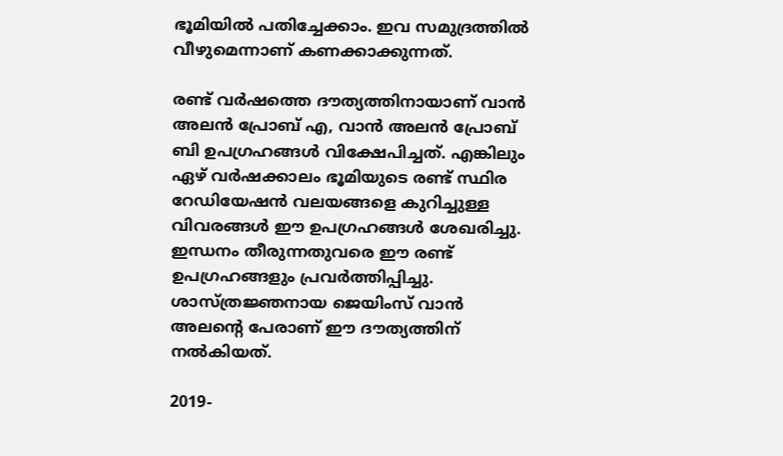ഭൂമിയിൽ പതിച്ചേക്കാം. ഇവ സമുദ്രത്തിൽ വീഴുമെന്നാണ് കണക്കാക്കുന്നത്.

രണ്ട് വർഷത്തെ ദൗത്യത്തിനായാണ് വാൻ അലൻ പ്രോബ് എ, വാൻ അലൻ പ്രോബ് ബി ഉപഗ്രഹങ്ങൾ വിക്ഷേപിച്ചത്. എങ്കിലും ഏഴ് വർഷക്കാലം ഭൂമിയുടെ രണ്ട് സ്ഥിര റേ‍ഡിയേഷൻ‌ വലയങ്ങളെ കുറിച്ചുള്ള വിവരങ്ങൾ ഈ ഉപഗ്രഹങ്ങൾ ശേഖരിച്ചു. ഇന്ധനം തീരുന്നതുവരെ ഈ രണ്ട് ഉപഗ്രഹങ്ങളും പ്രവർത്തിപ്പിച്ചു. ശാസ്ത്രജ്ഞനായ ജെയിംസ് വാൻ അലന്റെ പേരാണ് ഈ ദൗത്യത്തിന് നൽകിയത്.

2019-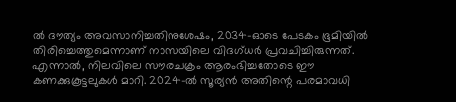ൽ ദൗത്യം അവസാനിച്ചതിനുശേഷം, 2034-ഓടെ പേടകം ഭൂമിയിൽ തിരിച്ചെത്തുമെന്നാണ് നാസയിലെ ‌വിദഗ്ധർ പ്രവചിച്ചിരുന്നത്. എന്നാൽ, നിലവിലെ സൗരചക്രം ആരംഭിച്ചതോടെ ഈ കണക്കുകൂട്ടലുകൾ മാറി. 2024-ൽ സൂര്യൻ അതിന്റെ പരമാവധി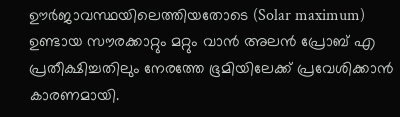ഊർജാവസ്ഥയിലെത്തിയതോടെ (Solar maximum) ഉണ്ടായ സൗരക്കാറ്റും മറ്റും വാൻ അലൻ പ്രോബ് എ പ്രതീക്ഷിച്ചതിലും നേരത്തേ ഭൂമിയിലേക്ക് പ്രവേശിക്കാൻ കാരണമായി.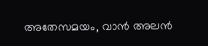അതേസമയം, വാൻ അലൻ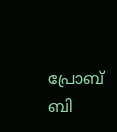പ്രോബ് ബി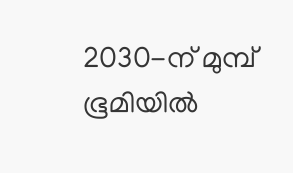2030-ന് മുമ്പ് ഭൂമിയിൽ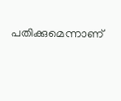പതിക്കുമെന്നാണ്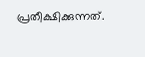പ്രതീക്ഷിക്കുന്നത്.